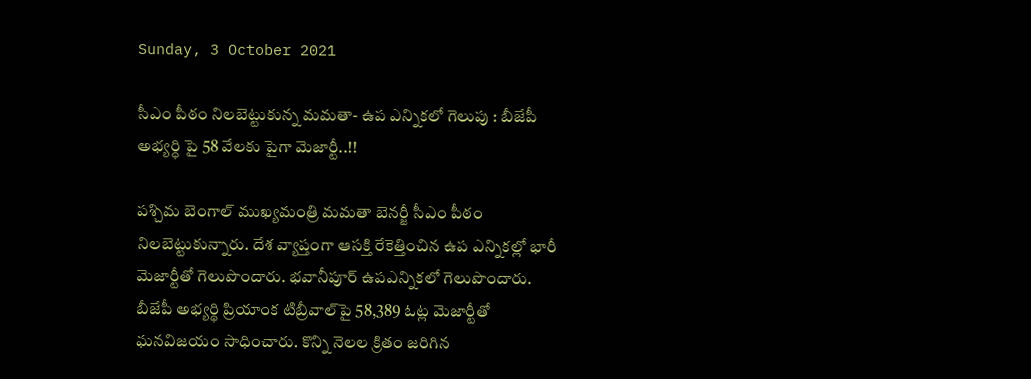Sunday, 3 October 2021

సీఎం పీఠం నిలబెట్టుకున్న మమతా- ఉప ఎన్నికలో గెలుపు : బీజేపీ అభ్యర్ధి పై 58 వేలకు పైగా మెజార్టీ..!!

పశ్చిమ బెంగాల్ ముఖ్యమంత్రి మమతా బెనర్జీ సీఎం పీఠం నిలబెట్టుకున్నారు. దేశ వ్యాప్తంగా ఆసక్తి రేకెత్తించిన ఉప ఎన్నికల్లో భారీ మెజార్టీతో గెలుపొందారు. భవానీపూర్‌ ఉపఎన్నికలో గెలుపొందారు. బీజేపీ అభ్యర్థి ప్రియాంక టిబ్రీవాల్‌పై 58,389 ఓట్ల మెజార్టీతో ఘనవిజయం సాధించారు. కొన్ని నెలల క్రితం జరిగిన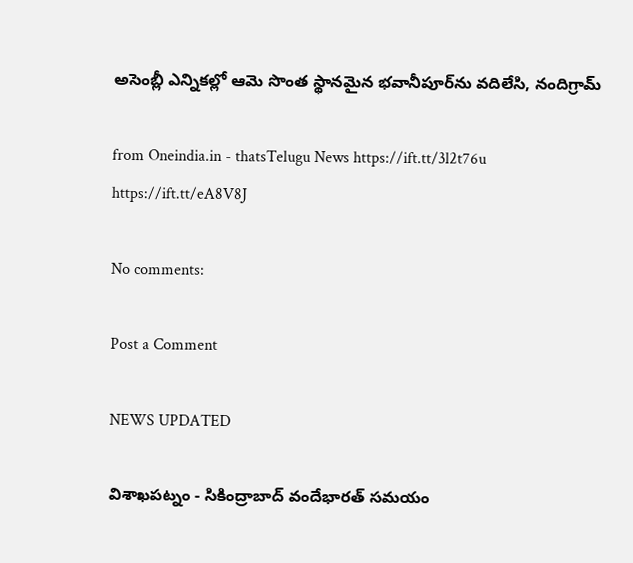అసెంబ్లీ ఎన్నికల్లో ఆమె సొంత స్థానమైన భవానీపూర్‌ను వదిలేసి, నందిగ్రామ్‌

from Oneindia.in - thatsTelugu News https://ift.tt/3l2t76u
https://ift.tt/eA8V8J

No comments:

Post a Comment

NEWS UPDATED

విశాఖపట్నం - సికింద్రాబాద్ వందేభారత్ సమయం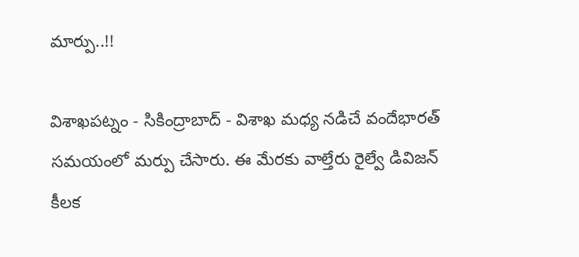మార్పు..!!

విశాఖపట్నం - సికింద్రాబాద్ - విశాఖ మధ్య నడిచే వందేభారత్ సమయంలో మర్పు చేసారు. ఈ మేరకు వాల్తేరు రైల్వే డివిజన్ కీలక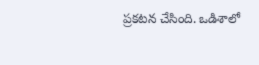ప్రకటన చేసింది. ఒడిశాలో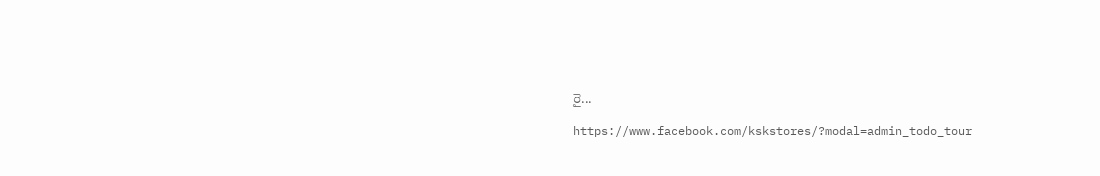రై...

https://www.facebook.com/kskstores/?modal=admin_todo_tour